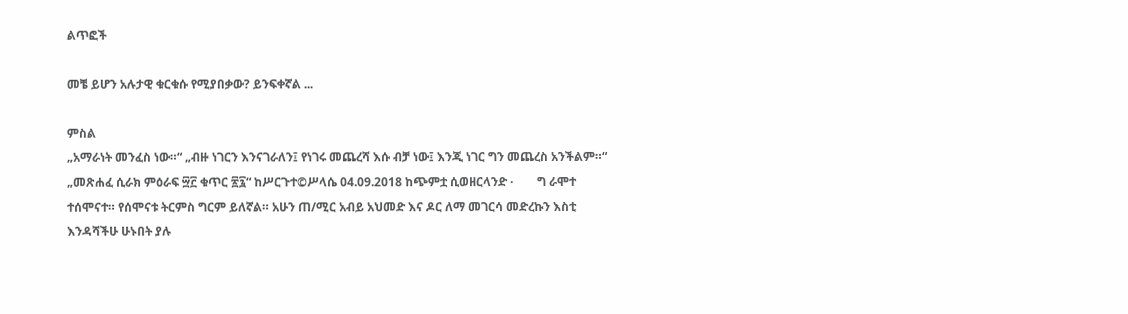ልጥፎች

መቼ ይሆን አሉታዊ ቁርቁሱ የሚያበቃው? ይንፍቀኛል ...

ምስል
„አማራነት መንፈስ ነው።“ „ብዙ ነገርን እንናገራለን፤ የነገሩ መጨረሻ እሱ ብቻ ነው፤ እንጂ ነገር ግን መጨረስ አንችልም።“ „መጽሐፈ ሲራክ ምዕራፍ ፵፫ ቁጥር ፳፯“ ከሥርጉተ©ሥላሴ 04.09.2018 ከጭምቷ ሲወዘርላንድ ·        ግ ራሞተ ተሰሞናተ። የሰሞናቱ ትርምስ ግርም ይለኛል። አሁን ጠ/ሚር አብይ አህመድ እና ዶር ለማ መገርሳ መድረኩን እስቲ እንዳሻችሁ ሁኑበት ያሉ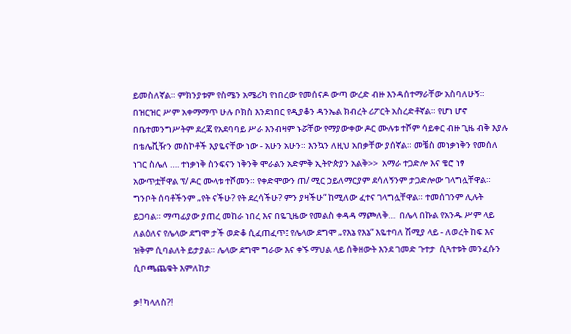ይመስለኛል። ምክንያቱም የስሜን አሜሪካ የነበረው የመሰናዶ ውጣ ውረድ ብዙ እንዳሰተማራቸው አስባለሁኝ። በዝርዝር ሥም አቀማማጥ ሁሉ ቦክስ እንደነበር የዲያቆን ዳንኤል ክብረት ሪፖርት አስረድቶኛል። የሆነ ሆኖ በቤተመንግሥትም ደረጃ የአደባባይ ሥራ እንብዛም ኑሯቸው የማያውቀው ዶር ሙሉቱ ተሾም ሳይቀር ብዙ ጊዜ ብቅ እያሉ በቴሌቪዥን መስኮቶች እያዬናቸው ነው - አሁን አሁን። እንኳን ለዚህ አበቃቸው ያሰኛል። መቼስ መነቃነቅን የመሰለ ነገር ስሌለ …. ተነቃነቅ ስንፍናን ነቅንቅ ሞራልን አድምቅ ኢትዮጵያን አልቅ>>  አማራ ተጋድሎ እና ቄሮ ነፃ አውጥቷቸዋል ፕ/ ዶር ሙላቱ ተሾመን። የቀድሞውን ጠ/ ሚር ኃይለማርያም ደሳለኝንም ታጋድሎው ገላግሏቸዋል። ግንቦት ሰባቶችንም „የት ናችሁ? የት ደረሳችሁ? ምን ያዛችሁ“ ከሚለው ፈተና ገላግሏቸዋል። ተመሰገንም ሊሉት ይጋባል። ማጣፊያው ያጠረ መከራ ነበረ እና በዬጊዜው የመልስ ቀዳዳ ማጮለቅ…  በሌላ በኩል የአንዱ ሥም ላይ ለልዕለና የሌላው ደግሞ ታች ወድቆ ሲፈጠፈጥ፤ የሌላው ደግሞ „የእኔ የእኔ“ እዬተባለ ሽሚያ ላይ - ለወረት ከፍ እና ዝቅም ሲባልለት ይታያል። ሌላው ደግሞ ግራው እና ቀኙ ማህል ላይ ሰቅዘውት እንደ ገመድ ጉተታ  ሲጓተቱት መንፈሱን ሲቦጫጨቁት እምለከታ

ቃ! ካላለስ?!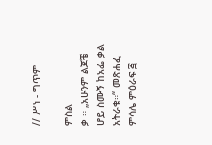// ሥነ - ግጥም

ምስል
ቃ ። „አሁንም ልጆቼ ሆይ ስሙኝ ከአፌ ቃል አትራቁ።“ መጽሐፈ ምሳሌ ምዕራፍ ፭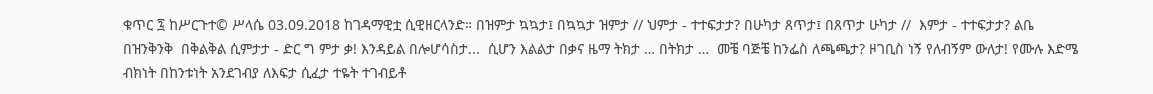ቁጥር ፯ ከሥርጉተ© ሥላሴ 03.09.2018 ከገዳማዊቷ ሲዊዘርላንድ። በዝምታ ኳኳታ፤ በኳኳታ ዝምታ // ህምታ - ተተፍታታ? በሁካታ ጸጥታ፤ በጸጥታ ሁካታ //  እምታ - ተተፍታታ? ልቤ በዝንቅንቅ  በቅልቅል ሲምታታ - ድር ግ ምታ ቃ! እንዳይል በሎሆሳስታ...  ሲሆን እልልታ በቃና ዜማ ትክታ … በትክታ …  መቼ ባጅቼ ከንፌስ ለጫጫታ? ዞገቢስ ነኝ የለብኝም ውለታ! የሙሉ እድሜ ብክነት በከንቱነት አንደገብያ ለእፍታ ሲፈታ ተዬት ተገብይቶ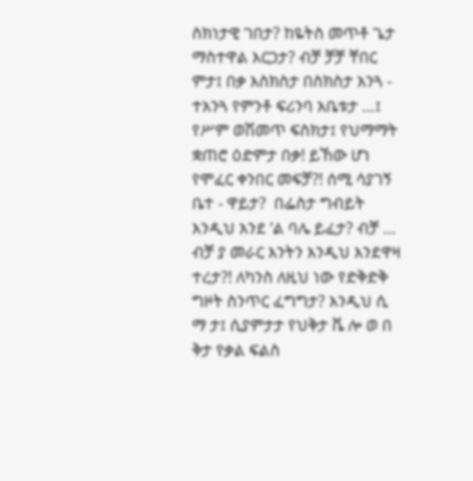ስክነታዊ ገበታ? ከዬትስ መጥቶ ጌታ ማስተዋል እርጋታ? ብቻ ቻቻ ቸበር ምታ፤ በቃ እስክስታ በስክስታ አንጓ - ተአንጓ የምንቶ ፍሪንባ አቤቱታ …፤ የሥም ወሽመጥ ፍስክታ፤ የህማማት ቋጠሮ ዕድምታ በቃ! ይኸው ሆነ የሞፈር ቀንበር መፍቻ?! ሰሚ ሳያገኝ ቤተ - ዋይታ?  በፌስታ ግብይት እንዲህ አንደ ‘ል ባሌ ይፈታ? ብቻ … ብቻ ያ መራር እንትን እንዲህ እንደዋዛ ተረታ?! ለካንስ ለዚህ ነው የድቅድቅ ግዞት ስንጥር ፈግግታ? እንዲህ ሲ ማ ታ፤ ሲያምታታ የህቅታ ቬ ሎ ወ በ ቅታ የቃል ፍልስ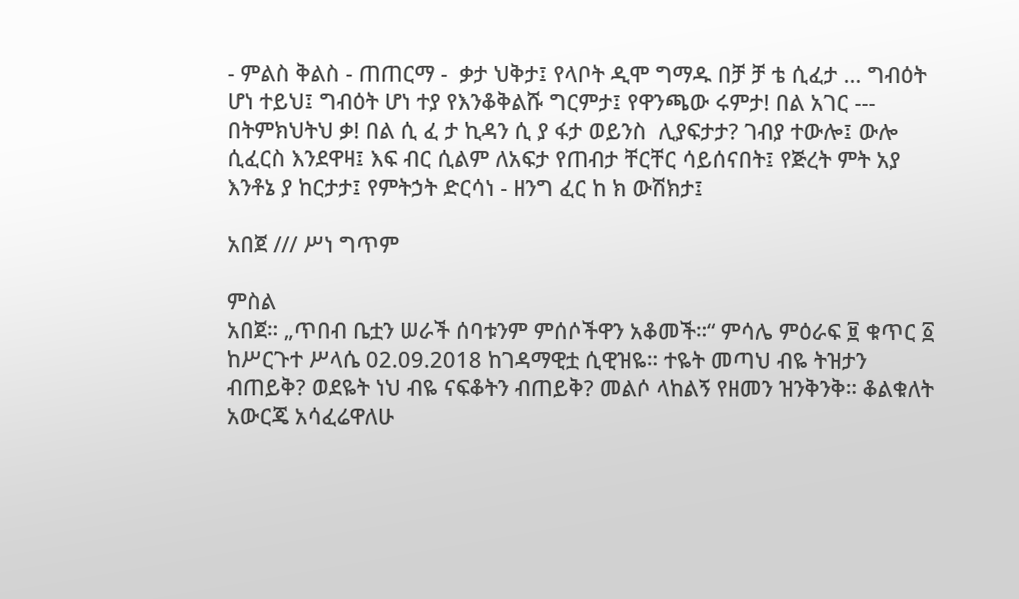- ምልስ ቅልስ - ጠጠርማ -  ቃታ ህቅታ፤ የላቦት ዲሞ ግማዱ በቻ ቻ ቴ ሲፈታ … ግብዕት ሆነ ተይህ፤ ግብዕት ሆነ ተያ የእንቆቅልሹ ግርምታ፤ የዋንጫው ሩምታ! በል አገር --- በትምክህትህ ቃ! በል ሲ ፈ ታ ኪዳን ሲ ያ ፋታ ወይንስ  ሊያፍታታ? ገብያ ተውሎ፤ ውሎ ሲፈርስ እንደዋዛ፤ እፍ ብር ሲልም ለአፍታ የጠብታ ቸርቸር ሳይሰናበት፤ የጅረት ምት አያ እንቶኔ ያ ከርታታ፤ የምትኃት ድርሳነ - ዘንግ ፈር ከ ክ ውሽክታ፤

አበጀ /// ሥነ ግጥም

ምስል
አበጀ። „ጥበብ ቤቷን ሠራች ሰባቱንም ምሰሶችዋን አቆመች።“ ምሳሌ ምዕራፍ ፱ ቁጥር ፩ ከሥርጉተ ሥላሴ 02.09.2018 ከገዳማዊቷ ሲዊዝዬ። ተዬት መጣህ ብዬ ትዝታን ብጠይቅ? ወደዬት ነህ ብዬ ናፍቆትን ብጠይቅ? መልሶ ላከልኝ የዘመን ዝንቅንቅ። ቆልቁለት አውርጄ አሳፈሬዋለሁ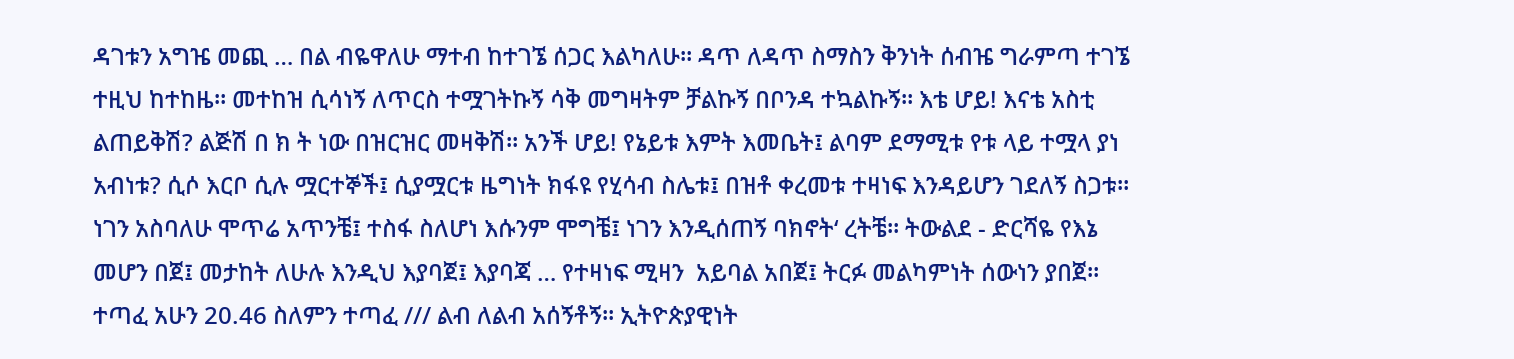ዳገቱን አግዤ መጪ … በል ብዬዋለሁ ማተብ ከተገኜ ሰጋር እልካለሁ። ዳጥ ለዳጥ ስማስን ቅንነት ሰብዤ ግራምጣ ተገኜ ተዚህ ከተከዜ። መተከዝ ሲሳነኝ ለጥርስ ተሟገትኩኝ ሳቅ መግዛትም ቻልኩኝ በቦንዳ ተኳልኩኝ። እቴ ሆይ! እናቴ አስቲ ልጠይቅሽ? ልጅሽ በ ክ ት ነው በዝርዝር መዛቅሽ። አንች ሆይ! የኔይቱ እምት እመቤት፤ ልባም ደማሚቱ የቱ ላይ ተሟላ ያነ አብነቱ? ሲሶ እርቦ ሲሉ ሟርተኞች፤ ሲያሟርቱ ዜግነት ክፋዩ የሂሳብ ስሌቱ፤ በዝቶ ቀረመቱ ተዛነፍ እንዳይሆን ገደለኝ ስጋቱ። ነገን አስባለሁ ሞጥሬ አጥንቼ፤ ተስፋ ስለሆነ እሱንም ሞግቼ፤ ነገን እንዲሰጠኝ ባክኖት‘ ረትቼ። ትውልደ - ድርሻዬ የእኔ መሆን በጀ፤ መታከት ለሁሉ እንዲህ እያባጀ፤ እያባጃ … የተዛነፍ ሚዛን  አይባል አበጀ፤ ትርፉ መልካምነት ሰውነን ያበጀ። ተጣፈ አሁን 20.46 ስለምን ተጣፈ /// ልብ ለልብ አሰኝቶኝ። ኢትዮጵያዊነት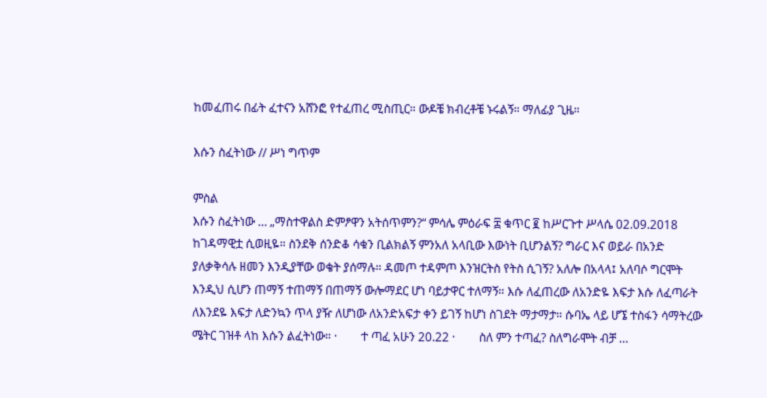ከመፈጠሩ በፊት ፈተናን አሸንፎ የተፈጠረ ሚስጢር። ውዶቼ ክብረቶቼ ኑሩልኝ። ማለፊያ ጊዜ።

እሱን ስፈትነው // ሥነ ግጥም

ምስል
እሱን ስፈትነው … „ማስተዋልስ ድምፆዋን አትሰጥምን?“ ምሳሌ ምዕራፍ ፰ ቁጥር ፪ ከሥርጉተ ሥላሴ 02.09.2018 ከገዳማዊቷ ሲወዚዬ። ስንደቅ ሰንድቆ ሳቁን ቢልክልኝ ምንአለ አላቢው እውነት ቢሆንልኝ? ግራር እና ወይራ በአንድ ያለቃቅሳሉ ዘመን እንዲያቸው ወቄት ያሰማሉ። ዳመጦ ተዳምጦ እንዝርትስ የትስ ሲገኝ? አለሎ በአላላ፤ አለባሶ ግርሞት እንዲህ ሲሆን ጠማኝ ተጠማኝ በጠማኝ ውሎማደር ሆነ ባይታዋር ተለማኝ። እሱ ለፈጠረው ለአንድዬ እፍታ እሱ ለፈጣራት ለእንደዬ እፍታ ለድንኳን ጥላ ያዥ ለሆነው ለአንድአፍታ ቀን ይገኝ ከሆነ ስገደት ማታማታ። ሱባኤ ላይ ሆኜ ተስፋን ሳማትረው ሜትር ገዝቶ ላከ እሱን ልፈትነው። ·        ተ ጣፈ አሁን 20.22 ·        ስለ ምን ተጣፈ? ስለግራሞት ብቻ …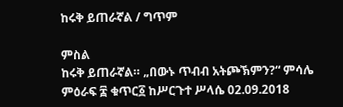ከሩቅ ይጠራኛል / ግጥም

ምስል
ከሩቅ ይጠራኛል። „በውኑ ጥብብ አትጮኽምን?“ ምሳሌ ምዕራፍ ፰ ቁጥር፩ ከሥርጉተ ሥላሴ 02.09.2018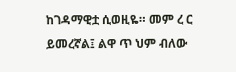ከገዳማዊቷ ሲወዚዬ። መም ረ ር ይመረኛል፤ ልዋ ጥ ህም ብለው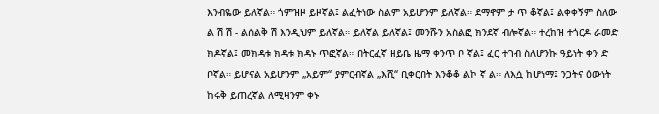እንብዬው ይለኛል። ጎምዝዞ ይዞኛል፤ ልፈትነው ስልም አይሆንም ይለኛል። ደማኖም ታ ጥ ቆኛል፤ ልቀቀኝም ስለው ል ሽ ሽ - ልሰልቅ ሽ እንዲህም ይለኛል። ይለኛል ይለኛል፤ መንሹን አስልፎ ክንደኛ ብሎኛል። ተረከዝ ተጎርዶ ራመድ ክዶኛል፤ መክዳቱ ክዳቱ ክዳኑ ጥፎኛል። በትርፈኛ ዘይቤ ዜማ ቀንጥ ቦ ኛል፤ ፈር ተገብ ስለሆንኩ ዓይነት ቀን ድ ቦኛል። ይሆናል አይሆንም „አይም“ ያምርብኛል „እሺ“ ቢቀርበት እንቆቆ ልኮ ኛ ል። ለእሷ ከሆነማ፤ ንጋትና ዕውነት ከሩቅ ይጠረኛል ለሚዛንም ቀኑ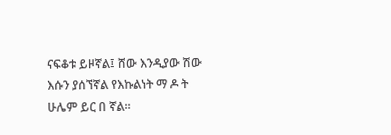ናፍቆቱ ይዞኛል፤ ሸው እንዲያው ሽው እሱን ያሰኘኛል የእኩልነት ማ ዶ ት ሁሌም ይር በ ኛል።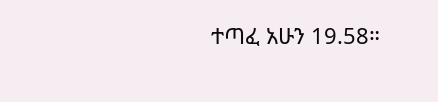ተጣፈ አሁን 19.58።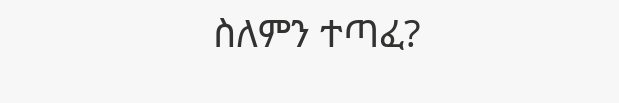ስለምን ተጣፈ?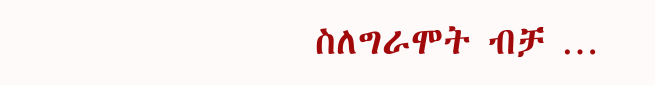ስለግራሞት ብቻ …